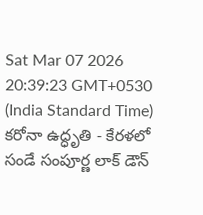Sat Mar 07 2026 20:39:23 GMT+0530 (India Standard Time)
కరోనా ఉద్ధృతి - కేరళలో సండే సంపూర్ణ లాక్ డౌన్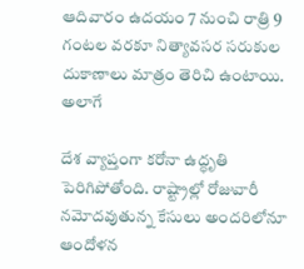ఆదివారం ఉదయం 7 నుంచి రాత్రి 9 గంటల వరకూ నిత్యావసర సరుకుల దుకాణాలు మాత్రం తెరిచి ఉంటాయి. అలాగే

దేశ వ్యాప్తంగా కరోనా ఉద్ధృతి పెరిగిపోతోంది. రాష్ట్రాల్లో రోజువారీ నమోదవుతున్న కేసులు అందరిలోనూ ఆందోళన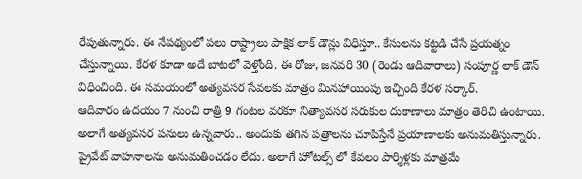రేపుతున్నారు. ఈ నేపథ్యంలో పలు రాష్ట్రాలు పాక్షిక లాక్ డౌన్లు విధిస్తూ.. కేసులను కట్టడి చేసే ప్రయత్నం చేస్తున్నాయి. కేరళ కూడా అదే బాటలో వెళ్తోంది. ఈ రోజు, జనవరి 30 (రెండు ఆదివారాలు) సంపూర్ణ లాక్ డౌన్ విధించింది. ఈ సమయంలో అత్యవసర సేవలకు మాత్రం మినహాయింపు ఇచ్చింది కేరళ సర్కార్.
ఆదివారం ఉదయం 7 నుంచి రాత్రి 9 గంటల వరకూ నిత్యావసర సరుకుల దుకాణాలు మాత్రం తెరిచి ఉంటాయి. అలాగే అత్యవసర పనులు ఉన్నవారు.. అందుకు తగిన పత్రాలను చూపిస్తేనే ప్రయాణాలకు అనుమతిస్తున్నారు. ప్రైవేట్ వాహనాలను అనుమతించడం లేదు. అలాగే హోటల్స్ లో కేవలం పార్శిళ్లకు మాత్రమే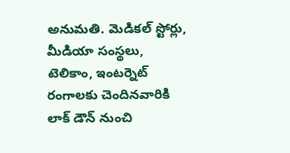అనుమతి. మెడికల్ స్టోర్లు, మీడియా సంస్థలు, టెలికాం, ఇంటర్నెట్ రంగాలకు చెందినవారికి లాక్ డౌన్ నుంచి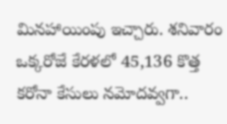మినహాయింపు ఇచ్చారు. శనివారం ఒక్కరోజే కేరళలో 45,136 కొత్త కరోనా కేసులు నమోదవ్వగా..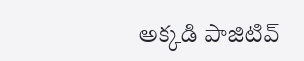అక్కడి పాజిటివ్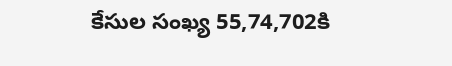కేసుల సంఖ్య 55,74,702కి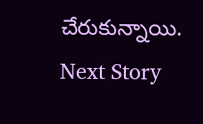చేరుకున్నాయి.
Next Story